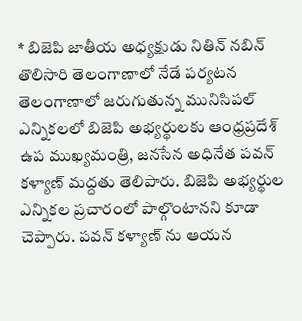* బిజెపి జాతీయ అధ్యక్షుడు నితిన్ నబిన్ తొలిసారి తెలంగాణాలో నేడే పర్యటన
తెలంగాణాలో జరుగుతున్న మునిసిపల్ ఎన్నికలలో బిజెపి అభ్యర్థులకు ఆంధ్రప్రదేశ్ ఉప ముఖ్యమంత్రి, జనసేన అధినేత పవన్ కళ్యాణ్ మద్దతు తెలిపారు. బిజెపి అభ్యర్థుల ఎన్నికల ప్రచారంలో పాల్గొంటానని కూడా చెప్పారు. పవన్ కళ్యాణ్ ను ఆయన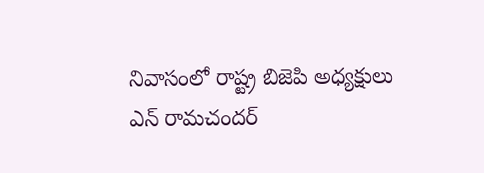నివాసంలో రాష్ట్ర బిజెపి అధ్యక్షులు ఎన్ రామచందర్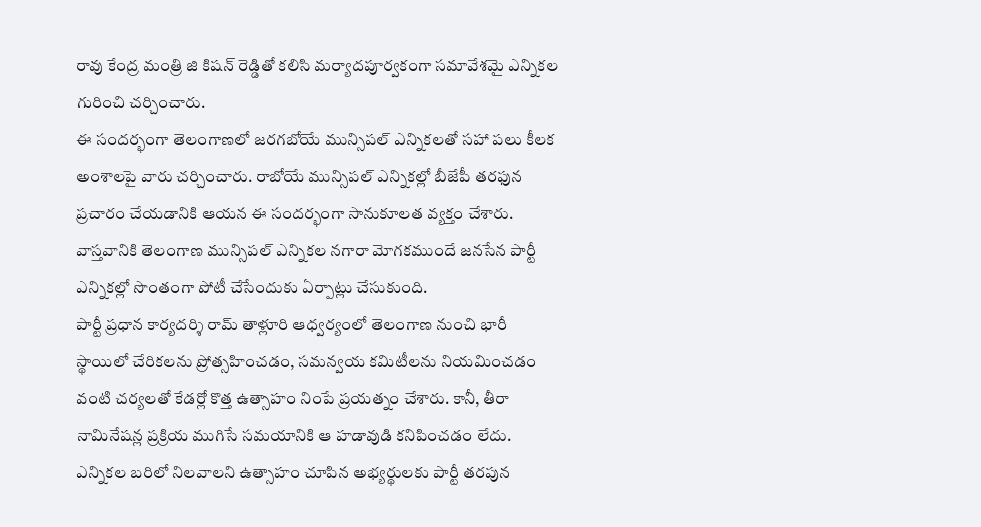రావు కేంద్ర మంత్రి జి కిషన్ రెడ్డితో కలిసి మర్యాదపూర్వకంగా సమావేశమై ఎన్నికల గురించి చర్చించారు.
ఈ సందర్భంగా తెలంగాణలో జరగబోయే మున్సిపల్ ఎన్నికలతో సహా పలు కీలక అంశాలపై వారు చర్చించారు. రాబోయే మున్సిపల్ ఎన్నికల్లో బీజేపీ తరఫున ప్రచారం చేయడానికి ఆయన ఈ సందర్భంగా సానుకూలత వ్యక్తం చేశారు. వాస్తవానికి తెలంగాణ మున్సిపల్ ఎన్నికల నగారా మోగకముందే జనసేన పార్టీ ఎన్నికల్లో సొంతంగా పోటీ చేసేందుకు ఏర్పాట్లు చేసుకుంది.
పార్టీ ప్రధాన కార్యదర్శి రామ్ తాళ్లూరి ఆధ్వర్యంలో తెలంగాణ నుంచి భారీ స్థాయిలో చేరికలను ప్రోత్సహించడం, సమన్వయ కమిటీలను నియమించడం వంటి చర్యలతో కేడర్లో కొత్త ఉత్సాహం నింపే ప్రయత్నం చేశారు. కానీ, తీరా నామినేషన్ల ప్రక్రియ ముగిసే సమయానికి ఆ హడావుడి కనిపించడం లేదు.
ఎన్నికల బరిలో నిలవాలని ఉత్సాహం చూపిన అభ్యర్థులకు పార్టీ తరపున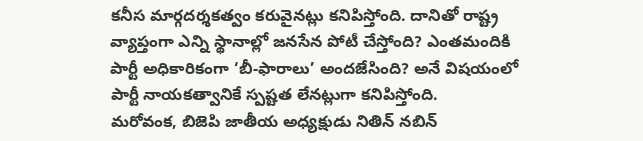కనీస మార్గదర్శకత్వం కరువైనట్లు కనిపిస్తోంది. దానితో రాష్ట్ర వ్యాప్తంగా ఎన్ని స్థానాల్లో జనసేన పోటీ చేస్తోంది? ఎంతమందికి పార్టీ అధికారికంగా ‘బీ-ఫారాలు’ అందజేసింది? అనే విషయంలో పార్టీ నాయకత్వానికే స్పష్టత లేనట్లుగా కనిపిస్తోంది.
మరోవంక, బిజెపి జాతీయ అధ్యక్షుడు నితిన్ నబిన్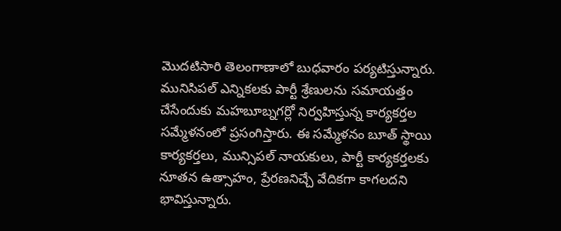మొదటిసారి తెలంగాణాలో బుధవారం పర్యటిస్తున్నారు. మునిసిపల్ ఎన్నికలకు పార్టీ శ్రేణులను సమాయత్తం చేసేందుకు మహబూబ్నగర్లో నిర్వహిస్తున్న కార్యకర్తల సమ్మేళనంలో ప్రసంగిస్తారు. ఈ సమ్మేళనం బూత్ స్థాయి కార్యకర్తలు, మున్సిపల్ నాయకులు, పార్టీ కార్యకర్తలకు నూతన ఉత్సాహం, ప్రేరణనిచ్చే వేదికగా కాగలదని భావిస్తున్నారు.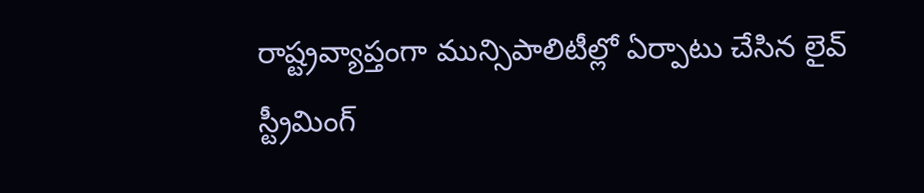రాష్ట్రవ్యాప్తంగా మున్సిపాలిటీల్లో ఏర్పాటు చేసిన లైవ్ స్ట్రీమింగ్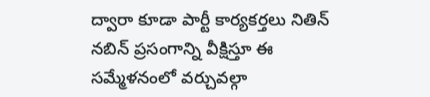ద్వారా కూడా పార్టీ కార్యకర్తలు నితిన్ నబిన్ ప్రసంగాన్ని వీక్షిస్తూ ఈ సమ్మేళనంలో వర్చువల్గా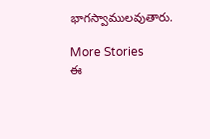భాగస్వాములవుతారు.

More Stories
ఈ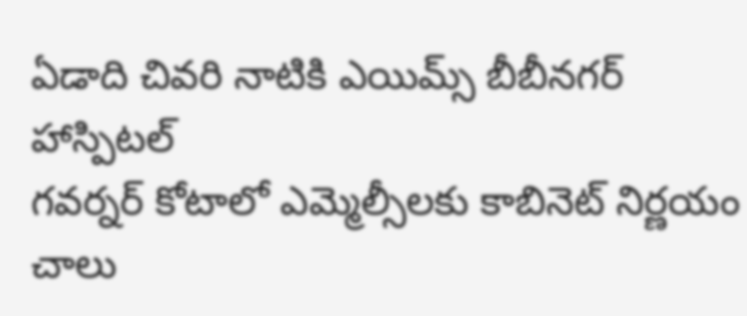ఏడాది చివరి నాటికి ఎయిమ్స్ బీబీనగర్ హాస్పిటల్
గవర్నర్ కోటాలో ఎమ్మెల్సీలకు కాబినెట్ నిర్ణయం చాలు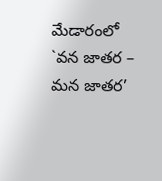మేడారంలో `వన జాతర – మన జాతర’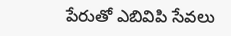పేరుతో ఎబివిపి సేవలు